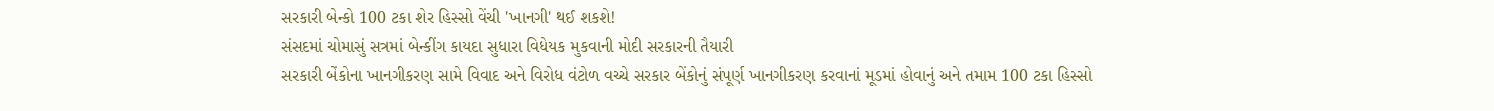સરકારી બેન્કો 100 ટકા શેર હિસ્સો વેંચી 'ખાનગી' થઈ શકશે!
સંસદમાં ચોમાસું સત્રમાં બેન્કીંગ કાયદા સુધારા વિધેયક મુકવાની મોદી સરકારની તૈયારી
સરકારી બેંકોના ખાનગીકરણ સામે વિવાદ અને વિરોધ વંટોળ વચ્ચે સરકાર બેંકોનું સંપૂર્ણ ખાનગીકરણ કરવાનાં મૂડમાં હોવાનું અને તમામ 100 ટકા હિસ્સો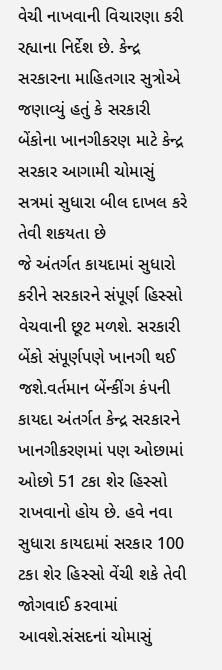વેચી નાખવાની વિચારણા કરી રહ્યાના નિર્દેશ છે. કેન્દ્ર સરકારના માહિતગાર સુત્રોએ જણાવ્યું હતું કે સરકારી બેંકોના ખાનગીકરણ માટે કેન્દ્ર સરકાર આગામી ચોમાસું સત્રમાં સુધારા બીલ દાખલ કરે તેવી શકયતા છે
જે અંતર્ગત કાયદામાં સુધારો કરીને સરકારને સંપૂર્ણ હિસ્સો વેચવાની છૂટ મળશે. સરકારી બેંકો સંપૂર્ણપણે ખાનગી થઈ જશે.વર્તમાન બેંન્કીંગ કંપની કાયદા અંતર્ગત કેન્દ્ર સરકારને ખાનગીકરણમાં પણ ઓછામાં ઓછો 51 ટકા શેર હિસ્સો રાખવાનો હોય છે. હવે નવા સુધારા કાયદામાં સરકાર 100 ટકા શેર હિસ્સો વેંચી શકે તેવી જોગવાઈ કરવામાં આવશે.સંસદનાં ચોમાસું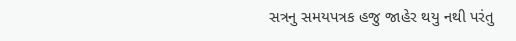સત્રનુ સમયપત્રક હજુ જાહેર થયુ નથી પરંતુ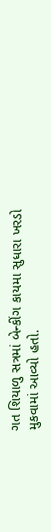ગત શિયાળુ સત્રમાં બેન્કીંગ કાયમા સુધારા ખરડો મુકવામાં આવ્યો હતો.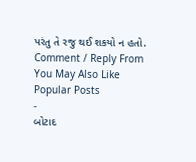પરંતુ તે રજુ થઈ શકયો ન હતો.
Comment / Reply From
You May Also Like
Popular Posts
-
બોટાદ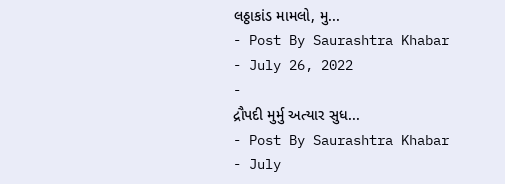લઠ્ઠાકાંડ મામલો, મુ...
- Post By Saurashtra Khabar
- July 26, 2022
-
દ્રૌપદી મુર્મુ અત્યાર સુધ...
- Post By Saurashtra Khabar
- July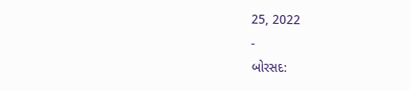25, 2022
-
બોરસદ: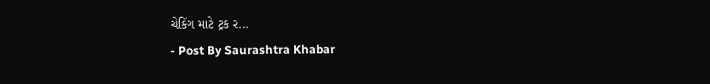ચેકિંગ માટે ટ્રક ર...
- Post By Saurashtra Khabar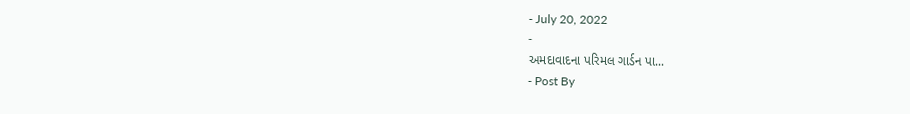- July 20, 2022
-
અમદાવાદના પરિમલ ગાર્ડન પા...
- Post By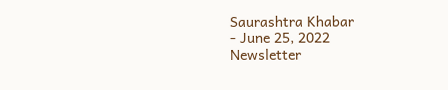Saurashtra Khabar
- June 25, 2022
Newsletter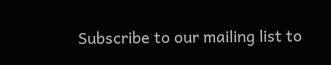Subscribe to our mailing list to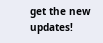get the new updates!